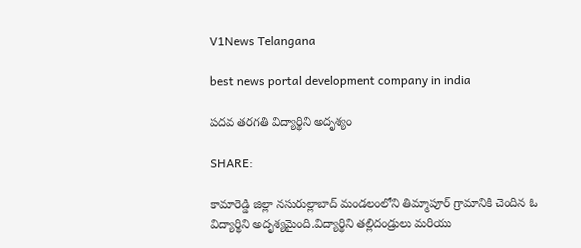V1News Telangana

best news portal development company in india

పదవ తరగతి విద్యార్థిని అదృశ్యం

SHARE:

కామారెడ్డి జిల్లా నసురుల్లాబాద్ మండలంలోని తిమ్మాపూర్ గ్రామానికి చెందిన ఓ విద్యార్థిని అదృశ్యమైంది.విద్యార్థిని తల్లిదండ్రులు మరియు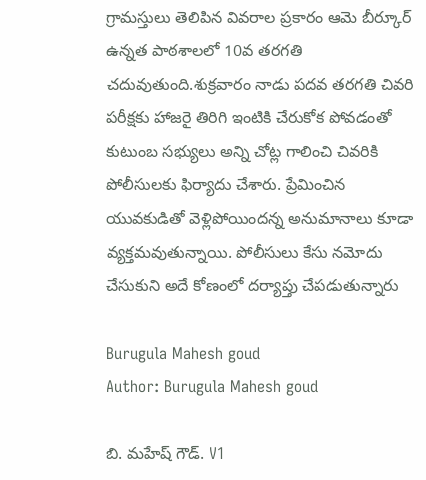గ్రామస్తులు తెలిపిన వివరాల ప్రకారం ఆమె బీర్కూర్ ఉన్నత పాఠశాలలో 10వ తరగతి చదువుతుంది.శుక్రవారం నాడు పదవ తరగతి చివరి పరీక్షకు హాజరై తిరిగి ఇంటికి చేరుకోక పోవడంతో కుటుంబ సభ్యులు అన్ని చోట్ల గాలించి చివరికి పోలీసులకు ఫిర్యాదు చేశారు. ప్రేమించిన యువకుడితో వెళ్లిపోయిందన్న అనుమానాలు కూడా వ్యక్తమవుతున్నాయి. పోలీసులు కేసు నమోదు చేసుకుని అదే కోణంలో దర్యాప్తు చేపడుతున్నారు

Burugula Mahesh goud
Author: Burugula Mahesh goud

బి. మహేష్ గౌడ్. V1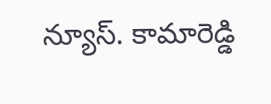న్యూస్. కామారెడ్డి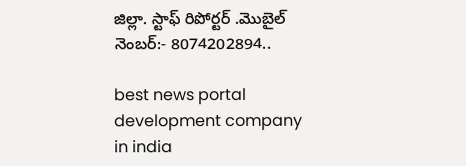జిల్లా. స్టాఫ్ రిపోర్టర్ .మొబైల్ నెంబర్:- 8074202894..

best news portal development company in india